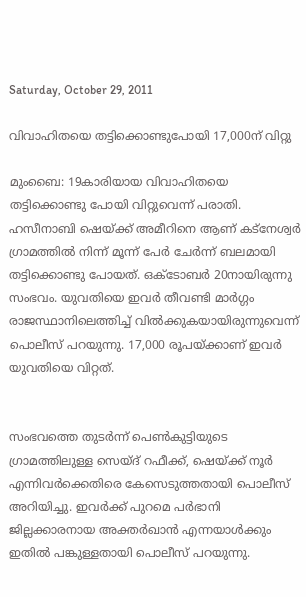Saturday, October 29, 2011

വിവാഹിതയെ തട്ടിക്കൊണ്ടുപോയി 17,000ന് വിറ്റു

മുംബൈ: 19കാരിയായ വിവാഹിതയെ തട്ടിക്കൊണ്ടു പോയി വിറ്റുവെന്ന് പരാതി. ഹസീനാബി ഷെയ്ക്ക് അമീറിനെ ആണ് കട്‌നേശ്വര്‍ ഗ്രാമത്തില്‍ നിന്ന് മൂന്ന് പേര്‍ ചേര്‍ന്ന് ബലമായി തട്ടിക്കൊണ്ടു പോയത്. ഒക്ടോബര്‍ 20നായിരുന്നു സംഭവം. യുവതിയെ ഇവര്‍ തീവണ്ടി മാര്‍ഗ്ഗം രാജസ്ഥാനിലെത്തിച്ച് വില്‍ക്കുകയായിരുന്നുവെന്ന് പൊലീസ് പറയുന്നു. 17,000 രൂപയ്ക്കാണ് ഇവര്‍ യുവതിയെ വിറ്റത്.


സംഭവത്തെ തുടര്‍ന്ന് പെണ്‍കുട്ടിയുടെ ഗ്രാമത്തിലുള്ള സെയ്ദ് റഫീക്ക്, ഷെയ്ക്ക് നൂര്‍ എന്നിവര്‍ക്കെതിരെ കേസെടുത്തതായി പൊലീസ് അറിയിച്ചു. ഇവര്‍ക്ക് പുറമെ പര്‍ഭാനി ജില്ലക്കാരനായ അക്തര്‍ഖാന്‍ എന്നയാള്‍ക്കും ഇതില്‍ പങ്കുള്ളതായി പൊലീസ് പറയുന്നു.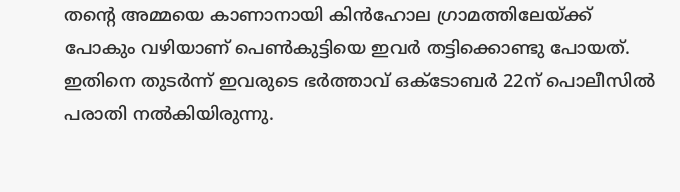തന്റെ അമ്മയെ കാണാനായി കിന്‍ഹോല ഗ്രാമത്തിലേയ്ക്ക് പോകും വഴിയാണ് പെണ്‍കുട്ടിയെ ഇവര്‍ തട്ടിക്കൊണ്ടു പോയത്. ഇതിനെ തുടര്‍ന്ന് ഇവരുടെ ഭര്‍ത്താവ് ഒക്ടോബര്‍ 22ന് പൊലീസില്‍ പരാതി നല്‍കിയിരുന്നു.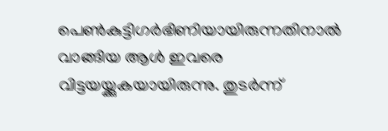പെണ്‍കുട്ടിഗര്‍ഭിണിയായിരുന്നതിനാല്‍ വാങ്ങിയ ആള്‍ ഇവരെ വിട്ടയയ്ക്കുകയായിരുന്നു. തുടര്‍ന്ന്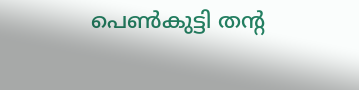പെണ്‍കുട്ടി തന്റ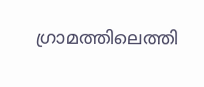ഗ്രാമത്തിലെത്തി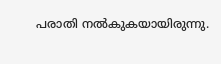പരാതി നല്‍കുകയായിരുന്നു.